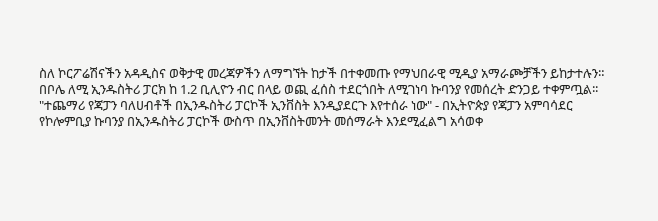ስለ ኮርፖሬሽናችን አዳዲስና ወቅታዊ መረጃዎችን ለማግኘት ከታች በተቀመጡ የማህበራዊ ሚዲያ አማራጮቻችን ይከታተሉን።
በቦሌ ለሚ ኢንዱስትሪ ፓርክ ከ 1.2 ቢሊዮን ብር በላይ ወጪ ፈሰስ ተደርጎበት ለሚገነባ ኩባንያ የመሰረት ድንጋይ ተቀምጧል፡፡
"ተጨማሪ የጃፓን ባለሀብቶች በኢንዱስትሪ ፓርኮች ኢንቨስት እንዲያደርጉ እየተሰራ ነው" - በኢትዮጵያ የጃፓን አምባሳደር
የኮሎምቢያ ኩባንያ በኢንዱስትሪ ፓርኮች ውስጥ በኢንቨስትመንት መሰማራት እንደሚፈልግ አሳወቀ